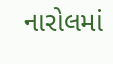નારોલમાં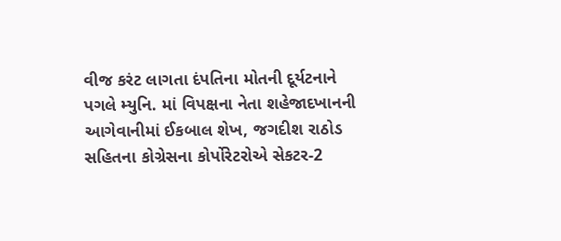વીજ કરંટ લાગતા દંપતિના મોતની દૂર્યટનાને પગલે મ્યુનિ. માં વિપક્ષના નેતા શહેજાદખાનની આગેવાનીમાં ઈકબાલ શેખ, જગદીશ રાઠોડ સહિતના કોગ્રેસના કોર્પોરેટરોએ સેકટર-2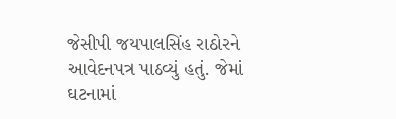જેસીપી જયપાલસિંહ રાઠોરને આવેદનપત્ર પાઠવ્યું હતું. જેમાં ઘટનામાં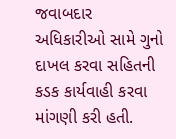જવાબદાર અધિકારીઓ સામે ગુનો દાખલ કરવા સહિતની કડક કાર્યવાહી કરવા માંગણી કરી હતી.